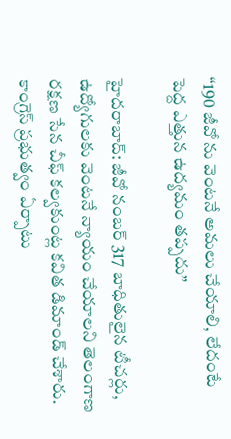“190 జీవో ను వెంటనే అమలు చేయాలి, లేదంటే పెద్ద ఎత్తున ఉద్యమం తప్పదు”

హైదరాబాద్: జీవో నంబర్ 317 బాధితులైన టీచర్లు, ఉద్యోగులకు వెంటనే న్యాయం చేయాలని తెలంగాణ రక్షణ సేన చీఫ్ కల్వకుంట్ల కవిత డిమాండ్ చేశారు. కాంగ్రెస్ ప్రభుత్వం ఏర్పాటు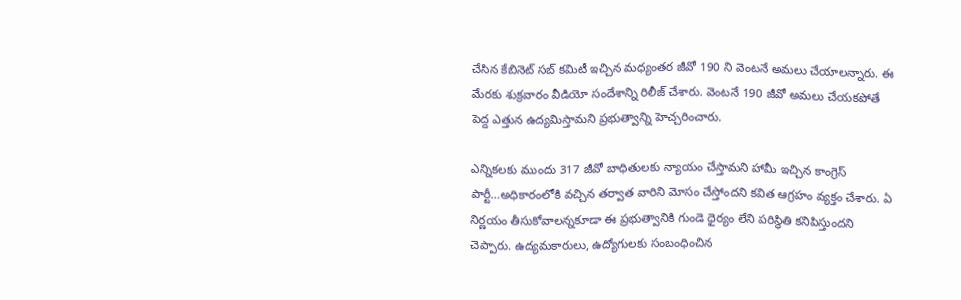చేసిన కేబినెట్ సబ్ కమిటీ ఇచ్చిన మధ్యంతర జీవో 190 ని వెంటనే అమలు చేయాలన్నారు. ఈ మేరకు శుక్రవారం వీడియో సందేశాన్ని రిలీజ్ చేశారు. వెంటనే 190 జీవో అమలు చేయకపోతే పెద్ద ఎత్తున ఉద్యమిస్తామని ప్రభుత్వాన్ని హెచ్చరించారు.

ఎన్నికలకు ముందు 317 జీవో బాధితులకు న్యాయం చేస్తామని హామీ ఇచ్చిన కాంగ్రెస్ పార్టీ…అధికారంలోకి వచ్చిన తర్వాత వారిని మోసం చేస్తోందని కవిత ఆగ్రహం వ్యక్తం చేశారు. ఏ నిర్ణయం తీసుకోవాలన్నకూడా ఈ ప్రభుత్వానికి గుండె ధైర్యం లేని పరిస్థితి కనిపిస్తుందని చెప్పారు. ఉద్యమకారులు, ఉద్యోగులకు సంబంధించిన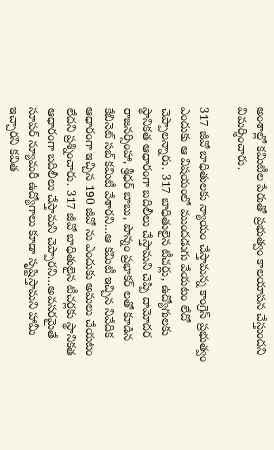అంశాల్లో కమిటీల పేరుతో ప్రభుత్వం కాలయాపన చేస్తుందని విమర్శించారు.

317 జీవో బాధితులకు న్యాయం చేస్తామన్న కాంగ్రెస్ ప్రభుత్వం ఎందుకు ఆ విషయంలో ముందడుగు వేయటం లేదో చెప్పాలన్నారు. 317 బాధితులైన టీచర్లు, ఉద్యోగులకు స్థానికత ఆధారంగా బదిలీలు చేస్తామని చెప్పి దామోదర రాజనర్సింహా, శ్రీధర్ బాబు, పొన్నం ప్రభాకర్ లతో కూడిన కేబినెట్ సబ్ కమిటీ వేశారని…ఆ కమిటీ ఇచ్చిన నివేదిక ఆధారంగా ఇచ్చిన 190 జీవో ను ఎందుకు అమలు చేయటం లేదని ప్రశ్నించారు. 317 జీవో బాధితులైన టీచర్లకు స్థానికత ఆధారంగా బదిలీలు చేస్తామని చెప్పారని…అవసరమైతే సూపర్ న్యూమరీ ఉద్యోగాలు కూడా సృష్టిస్తామని హామీ ఇచ్చారని కవిత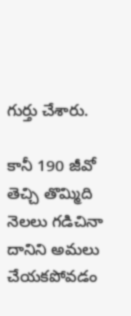గుర్తు చేశారు.

కానీ 190 జీవో తెచ్చి తొమ్మిది నెలలు గడిచినా దానిని అమలు చేయకపోవడం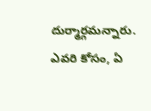దుర్మార్గమన్నారు. ఎవరి కోసం, ఏ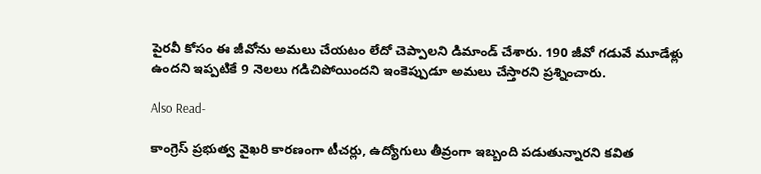పైరవీ కోసం ఈ జీవోను అమలు చేయటం లేదో చెప్పాలని డిమాండ్ చేశారు. 190 జీవో గడువే మూడేళ్లు ఉందని ఇప్పటికే 9 నెలలు గడిచిపోయిందని ఇంకెప్పుడూ అమలు చేస్తారని ప్రశ్నించారు.

Also Read-

కాంగ్రెస్ ప్రభుత్వ వైఖరి కారణంగా టీచర్లు, ఉద్యోగులు తీవ్రంగా ఇబ్బంది పడుతున్నారని కవిత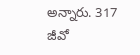అన్నారు. 317 జీవో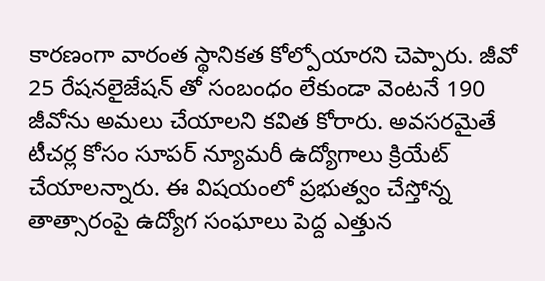కారణంగా వారంత స్థానికత కోల్పోయారని చెప్పారు. జీవో 25 రేషనలైజేషన్ తో సంబంధం లేకుండా వెంటనే 190 జీవోను అమలు చేయాలని కవిత కోరారు. అవసరమైతే టీచర్ల కోసం సూపర్ న్యూమరీ ఉద్యోగాలు క్రియేట్ చేయాలన్నారు. ఈ విషయంలో ప్రభుత్వం చేస్తోన్న తాత్సారంపై ఉద్యోగ సంఘాలు పెద్ద ఎత్తున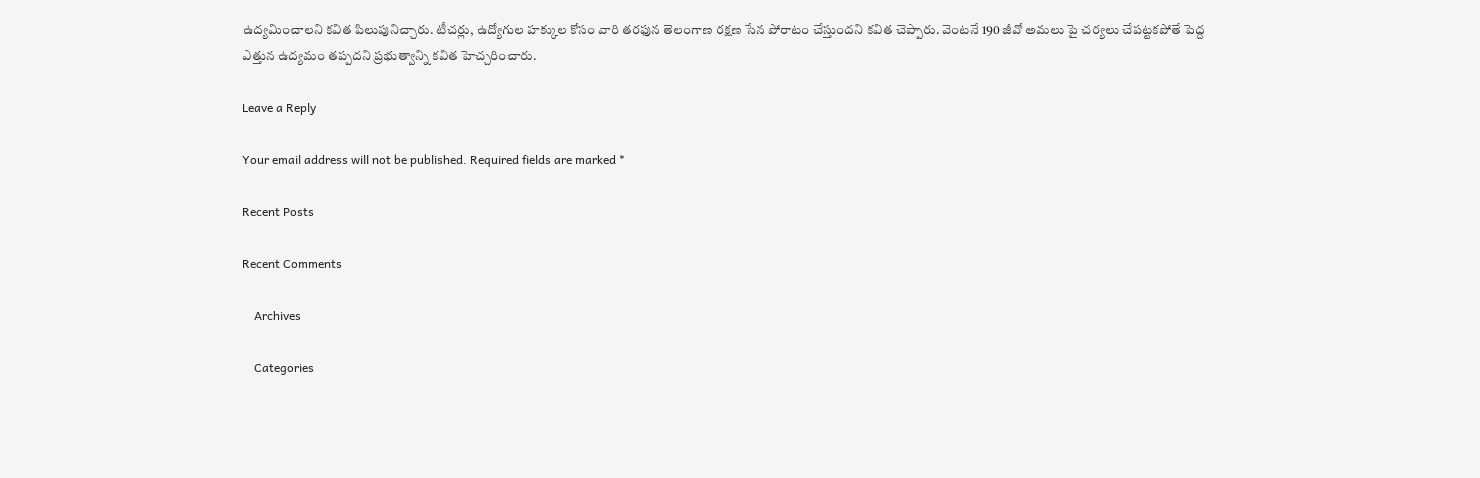ఉద్యమించాలని కవిత పిలుపునిచ్చారు. టీచర్లు, ఉద్యోగుల హక్కుల కోసం వారి తరఫున తెలంగాణ రక్షణ సేన పోరాటం చేస్తుందని కవిత చెప్పారు. వెంటనే 190 జీవో అమలు పై చర్యలు చేపట్టకపోతే పెద్ద ఎత్తున ఉద్యమం తప్పదని ప్రభుత్వాన్ని కవిత హెచ్చరించారు.

Leave a Reply

Your email address will not be published. Required fields are marked *

Recent Posts

Recent Comments

    Archives

    Categories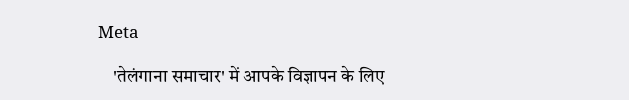Meta

    'तेलंगाना समाचार' में आपके विज्ञापन के लिए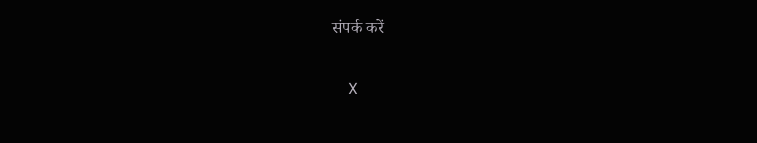संपर्क करें

    X